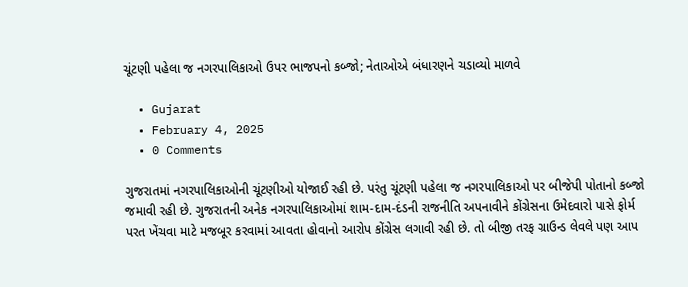ચૂંટણી પહેલા જ નગરપાલિકાઓ ઉપર ભાજપનો કબ્જો; નેતાઓએ બંધારણને ચડાવ્યો માળવે

  • Gujarat
  • February 4, 2025
  • 0 Comments

ગુજરાતમાં નગરપાલિકાઓની ચૂંટણીઓ યોજાઈ રહી છે. પરંતુ ચૂંટણી પહેલા જ નગરપાલિકાઓ પર બીજેપી પોતાનો કબ્જો જમાવી રહી છે. ગુજરાતની અનેક નગરપાલિકાઓમાં શામ-દામ-દંડની રાજનીતિ અપનાવીને કોંગ્રેસના ઉમેદવારો પાસે ફોર્મ પરત ખેંચવા માટે મજબૂર કરવામાં આવતા હોવાનો આરોપ કોંગ્રેસ લગાવી રહી છે. તો બીજી તરફ ગ્રાઉન્ડ લેવલે પણ આપ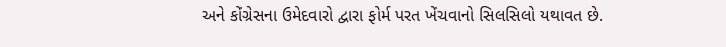અને કોંગ્રેસના ઉમેદવારો દ્વારા ફોર્મ પરત ખેંચવાનો સિલસિલો યથાવત છે.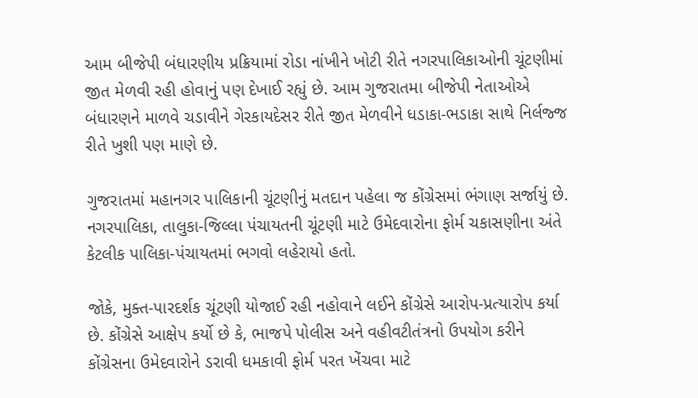આમ બીજેપી બંધારણીય પ્રક્રિયામાં રોડા નાંખીને ખોટી રીતે નગરપાલિકાઓની ચૂંટણીમાં જીત મેળવી રહી હોવાનું પણ દેખાઈ રહ્યું છે. આમ ગુજરાતમા બીજેપી નેતાઓએ બંધારણને માળવે ચડાવીને ગેરકાયદેસર રીતે જીત મેળવીને ધડાકા-ભડાકા સાથે નિર્લજ્જ રીતે ખુશી પણ માણે છે.

ગુજરાતમાં મહાનગર પાલિકાની ચૂંટણીનું મતદાન પહેલા જ કોંગ્રેસમાં ભંગાણ સર્જાયું છે. નગરપાલિકા, તાલુકા-જિલ્લા પંચાયતની ચૂંટણી માટે ઉમેદવારોના ફોર્મ ચકાસણીના અંતે કેટલીક પાલિકા-પંચાયતમાં ભગવો લહેરાયો હતો.

જોકે, મુક્ત-પારદર્શક ચૂંટણી યોજાઈ રહી નહોવાને લઈને કોંગ્રેસે આરોપ-પ્રત્યારોપ કર્યા છે. કોંગ્રેસે આક્ષેપ કર્યો છે કે, ભાજપે પોલીસ અને વહીવટીતંત્રનો ઉપયોગ કરીને કોંગ્રેસના ઉમેદવારોને ડરાવી ધમકાવી ફોર્મ પરત ખેંચવા માટે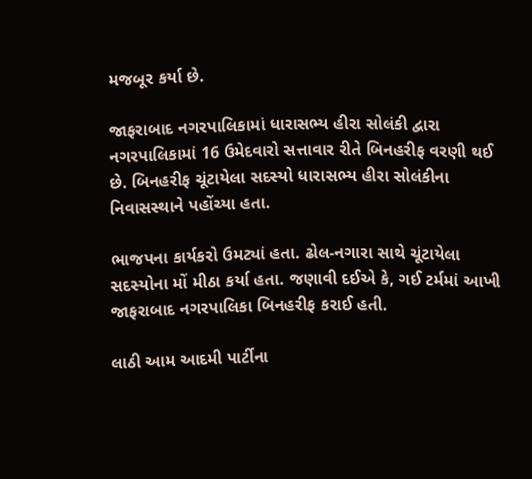મજબૂર કર્યા છે.

જાફરાબાદ નગરપાલિકામાં ધારાસભ્ય હીરા સોલંકી દ્વારા નગરપાલિકામાં 16 ઉમેદવારો સત્તાવાર રીતે બિનહરીફ વરણી થઈ છે. બિનહરીફ ચૂંટાયેલા સદસ્યો ધારાસભ્ય હીરા સોલંકીના નિવાસસ્થાને પહોંચ્યા હતા.

ભાજપના કાર્યકરો ઉમટ્યાં હતા. ઢોલ-નગારા સાથે ચૂંટાયેલા સદસ્યોના મોં મીઠા કર્યા હતા. જણાવી દઈએ કે, ગઈ ટર્મમાં આખી જાફરાબાદ નગરપાલિકા બિનહરીફ કરાઈ હતી.

લાઠી આમ આદમી પાર્ટીના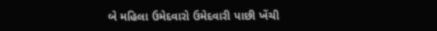બે મહિલા ઉમેદવારો ઉમેદવારી પાછી ખેંચી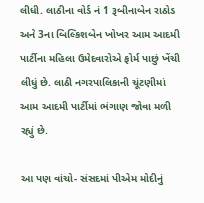લીધી. લાઠીના વોર્ડ નં 1 રૂબીનાબેન રાઠોડ અને 3ના બિલ્કિશબેન ખોખર આમ આદમી પાર્ટીના મહિલા ઉમેદવારોએ ફોર્મ પાછું ખેંચી લીધું છે. લાઠી નગરપાલિકાની ચૂંટણીમાં આમ આદમી પાર્ટીમાં ભંગાણ જોવા મળી રહ્યું છે.

આ પણ વાંચો- સંસદમાં પીએમ મોદીનું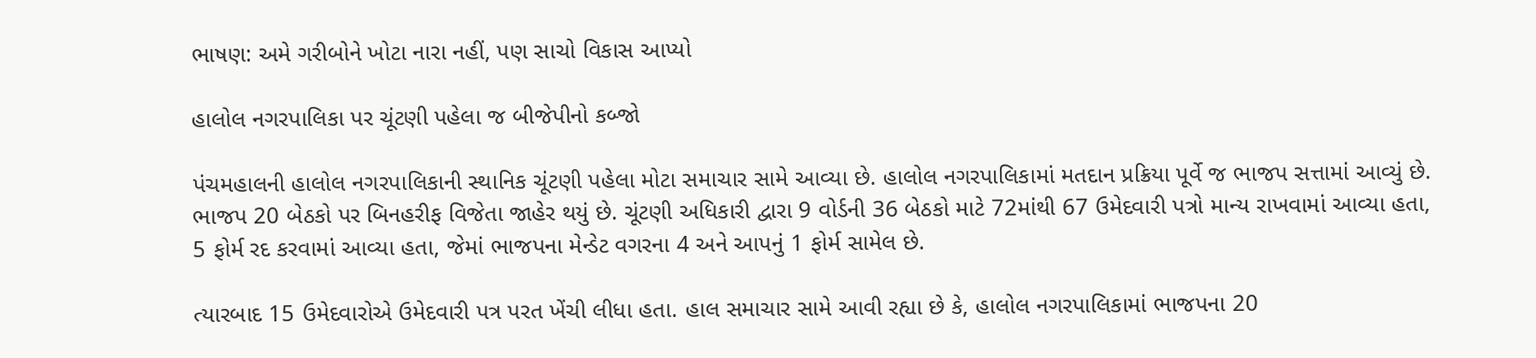ભાષણ: અમે ગરીબોને ખોટા નારા નહીં, પણ સાચો વિકાસ આપ્યો

હાલોલ નગરપાલિકા પર ચૂંટણી પહેલા જ બીજેપીનો કબ્જો

પંચમહાલની હાલોલ નગરપાલિકાની સ્થાનિક ચૂંટણી પહેલા મોટા સમાચાર સામે આવ્યા છે. હાલોલ નગરપાલિકામાં મતદાન પ્રક્રિયા પૂર્વે જ ભાજપ સત્તામાં આવ્યું છે. ભાજપ 20 બેઠકો પર બિનહરીફ વિજેતા જાહેર થયું છે. ચૂંટણી અધિકારી દ્વારા 9 વોર્ડની 36 બેઠકો માટે 72માંથી 67 ઉમેદવારી પત્રો માન્ય રાખવામાં આવ્યા હતા, 5 ફોર્મ રદ કરવામાં આવ્યા હતા, જેમાં ભાજપના મેન્ડેટ વગરના 4 અને આપનું 1 ફોર્મ સામેલ છે.

ત્યારબાદ 15 ઉમેદવારોએ ઉમેદવારી પત્ર પરત ખેંચી લીધા હતા. હાલ સમાચાર સામે આવી રહ્યા છે કે, હાલોલ નગરપાલિકામાં ભાજપના 20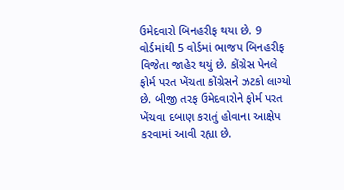ઉમેદવારો બિનહરીફ થયા છે. 9 વોર્ડમાંથી 5 વોર્ડમાં ભાજપ બિનહરીફ વિજેતા જાહેર થયું છે. કોંગ્રેસ પેનલે ફોર્મ પરત ખેંચતા કોંગ્રેસને ઝટકો લાગ્યો છે. બીજી તરફ ઉમેદવારોને ફોર્મ પરત ખેંચવા દબાણ કરાતું હોવાના આક્ષેપ કરવામાં આવી રહ્યા છે.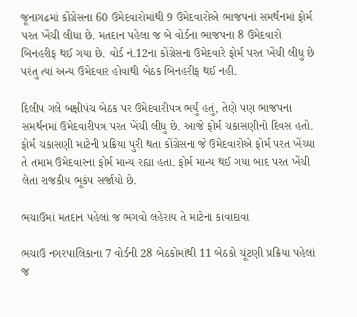જૂનાગઢમાં કોંગ્રેસના 60 ઉમેદવારોમાંથી 9 ઉમેદવારોએ ભાજપનાં સમર્થનમાં ફોર્મ પરત ખેંચી લીધા છે. મતદાન પહેલા જ બે વોર્ડના ભાજપના 8 ઉમેદવારો બિનહરીફ થઈ ગયા છે. વોર્ડ નં.12ના કોંગ્રેસના ઉમેદવારે ફોર્મ પરત ખેંચી લીધુ છે પરંતુ ત્યાં અન્ય ઉમેદવાર હોવાથી બેઠક બિનહરીફ થઈ નહી.

દિલીપ ગલે બક્ષીપંચ બેઠક પર ઉમેદવારીપત્ર ભર્યું હતું, તેણે પણ ભાજપના સમર્થનમાં ઉમેદવારીપત્ર પરત ખેંચી લીધુ છે. આજે ફોર્મ ચકાસણીનો દિવસ હતો. ફોર્મ ચકાસણી માટેની પ્રક્રિયા પુરી થતા કોંગ્રેસના જે ઉમેદવારોએ ફોર્મ પરત ખેંચ્યા તે તમામ ઉમેદવારના ફોર્મ માન્ય રહ્યા હતા. ફોર્મ માન્ય થઈ ગયા બાદ પરત ખેંચી લેતા રાજકીય ભૂકંપ સર્જાયો છે.

ભચાઉમાં મતદાન પહેલાં જ ભગવો લહેરાય તે માટેના કાવાદાવા

ભચાઉ નગરપાલિકાના 7 વોર્ડની 28 બેઠકોમાંથી 11 બેઠકો ચૂંટણી પ્રક્રિયા પહેલાં જ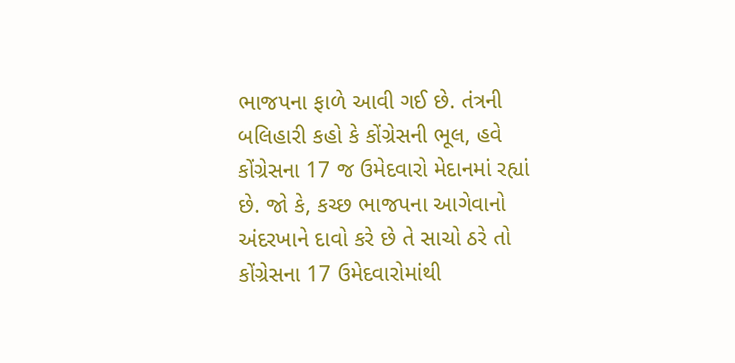ભાજપના ફાળે આવી ગઈ છે. તંત્રની બલિહારી કહો કે કોંગ્રેસની ભૂલ, હવે કોંગ્રેસના 17 જ ઉમેદવારો મેદાનમાં રહ્યાં છે. જો કે, કચ્છ ભાજપના આગેવાનો અંદરખાને દાવો કરે છે તે સાચો ઠરે તો કોંગ્રેસના 17 ઉમેદવારોમાંથી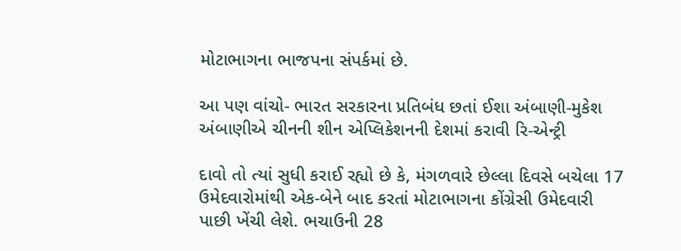મોટાભાગના ભાજપના સંપર્કમાં છે.

આ પણ વાંચો- ભારત સરકારના પ્રતિબંધ છતાં ઈશા અંબાણી-મુકેશ અંબાણીએ ચીનની શીન એપ્લિકેશનની દેશમાં કરાવી રિ-એન્ટ્રી

દાવો તો ત્યાં સુધી કરાઈ રહ્યો છે કે, મંગળવારે છેલ્લા દિવસે બચેલા 17 ઉમેદવારોમાંથી એક-બેને બાદ કરતાં મોટાભાગના કોંગ્રેસી ઉમેદવારી પાછી ખેંચી લેશે. ભચાઉની 28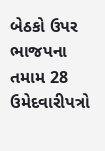બેઠકો ઉપર ભાજપના તમામ 28 ઉમેદવારીપત્રો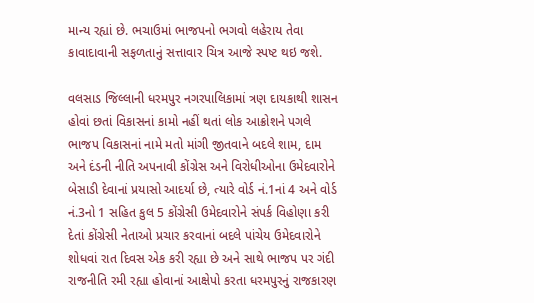માન્ય રહ્યાં છે. ભચાઉમાં ભાજપનો ભગવો લહેરાય તેવા કાવાદાવાની સફળતાનું સત્તાવાર ચિત્ર આજે સ્પષ્ટ થઇ જશે.

વલસાડ જિલ્લાની ધરમપુર નગરપાલિકામાં ત્રણ દાયકાથી શાસન હોવાં છતાં વિકાસનાં કામો નહીં થતાં લોક આક્રોશને પગલે ભાજપ વિકાસનાં નામે મતો માંગી જીતવાને બદલે શામ, દામ અને દંડની નીતિ અપનાવી કોંગ્રેસ અને વિરોધીઓના ઉમેદવારોને બેસાડી દેવાનાં પ્રયાસો આદર્યા છે, ત્યારે વોર્ડ નં.1નાં 4 અને વોર્ડ નં.3નો 1 સહિત કુલ 5 કોંગ્રેસી ઉમેદવારોને સંપર્ક વિહોણા કરી દેતાં કોંગ્રેસી નેતાઓ પ્રચાર કરવાનાં બદલે પાંચેય ઉમેદવારોને શોધવાં રાત દિવસ એક કરી રહ્યા છે અને સાથે ભાજપ પર ગંદી રાજનીતિ રમી રહ્યા હોવાનાં આક્ષેપો કરતા ધરમપુરનું રાજકારણ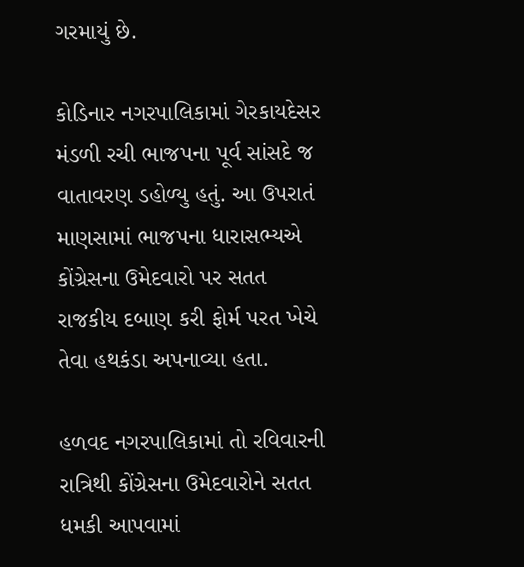ગરમાયું છે.

કોડિનાર નગરપાલિકામાં ગેરકાયદેસર મંડળી રચી ભાજપના પૂર્વ સાંસદે જ વાતાવરણ ડહોળ્યુ હતું. આ ઉપરાતં માણસામાં ભાજપના ધારાસભ્યએ કોંગ્રેસના ઉમેદવારો પર સતત રાજકીય દબાણ કરી ફોર્મ પરત ખેચે તેવા હથકંડા અપનાવ્યા હતા.

હળવદ નગરપાલિકામાં તો રવિવારની રાત્રિથી કોંગ્રેસના ઉમેદવારોને સતત ધમકી આપવામાં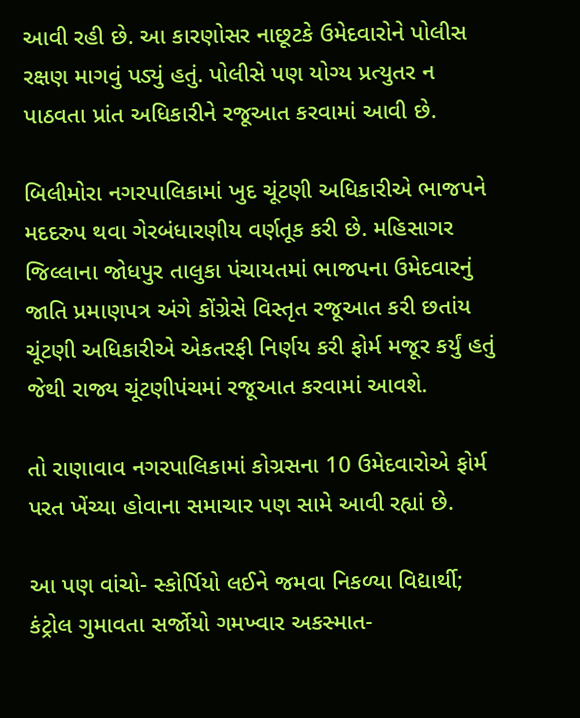આવી રહી છે. આ કારણોસર નાછૂટકે ઉમેદવારોને પોલીસ રક્ષણ માગવું પડ્યું હતું. પોલીસે પણ યોગ્ય પ્રત્યુતર ન પાઠવતા પ્રાંત અધિકારીને રજૂઆત કરવામાં આવી છે.

બિલીમોરા નગરપાલિકામાં ખુદ ચૂંટણી અધિકારીએ ભાજપને મદદરુપ થવા ગેરબંધારણીય વર્ણતૂક કરી છે. મહિસાગર જિલ્લાના જોધપુર તાલુકા પંચાયતમાં ભાજપના ઉમેદવારનું જાતિ પ્રમાણપત્ર અંગે કોંગ્રેસે વિસ્તૃત રજૂઆત કરી છતાંય ચૂંટણી અધિકારીએ એકતરફી નિર્ણય કરી ફોર્મ મજૂર કર્યું હતું જેથી રાજ્ય ચૂંટણીપંચમાં રજૂઆત કરવામાં આવશે.

તો રાણાવાવ નગરપાલિકામાં કોગ્રસના 10 ઉમેદવારોએ ફોર્મ પરત ખેંચ્યા હોવાના સમાચાર પણ સામે આવી રહ્યાં છે.

આ પણ વાંચો- સ્કોર્પિયો લઈને જમવા નિકળ્યા વિદ્યાર્થી; કંટ્રોલ ગુમાવતા સર્જોયો ગમખ્વાર અકસ્માત-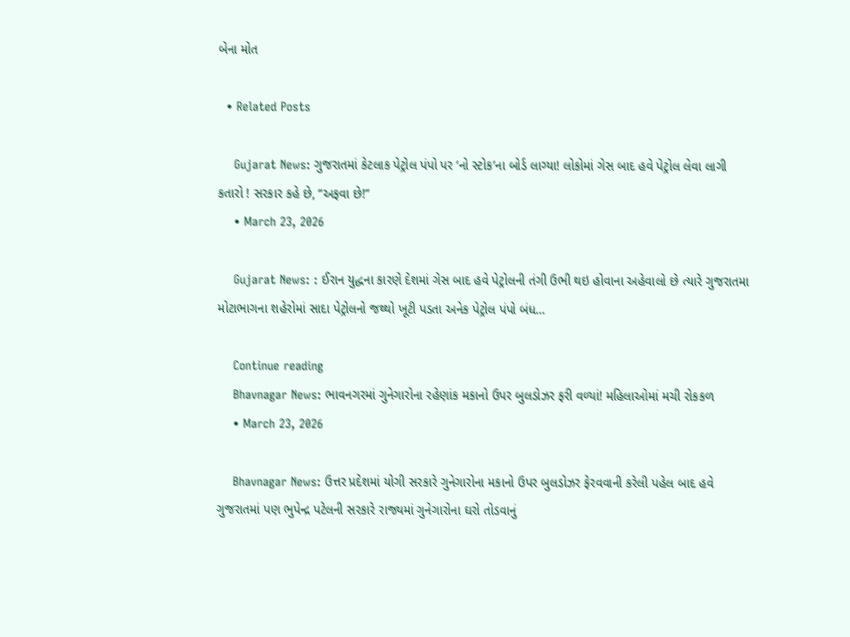બેના મોત

  • Related Posts

    Gujarat News: ગુજરાતમાં કેટલાક પેટ્રોલ પંપો પર ‘નો સ્ટોક’ના બોર્ડ લાગ્યા! લોકોમાં ગેસ બાદ હવે પેટ્રોલ લેવા લાગી કતારો ! સરકાર કહે છે, “અફવા છે!”
    • March 23, 2026

    Gujarat News: : ઈરાન યુદ્ધના કારણે દેશમાં ગેસ બાદ હવે પેટ્રોલની તંગી ઉભી થઇ હોવાના અહેવાલો છે ત્યારે ગુજરાતમા મોટાભાગના શહેરોમાં સાદા પેટ્રોલનો જથ્થો ખૂટી પડતા અનેક પેટ્રોલ પંપો બંધ…

    Continue reading
    Bhavnagar News: ભાવનગરમાં ગુનેગારોના રહેણાંક મકાનો ઉપર બુલડોઝર ફરી વળ્યાં! મહિલાઓમાં મચી રોકકળ
    • March 23, 2026

    Bhavnagar News: ઉત્તર પ્રદેશમાં યોગી સરકારે ગુનેગારોના મકાનો ઉપર બુલડોઝર ફેરવવાની કરેલી પહેલ બાદ હવે ગુજરાતમાં પણ ભુપેન્દ્ર પટેલની સરકારે રાજ્યમાં ગુનેગારોના ઘરો તોડવાનું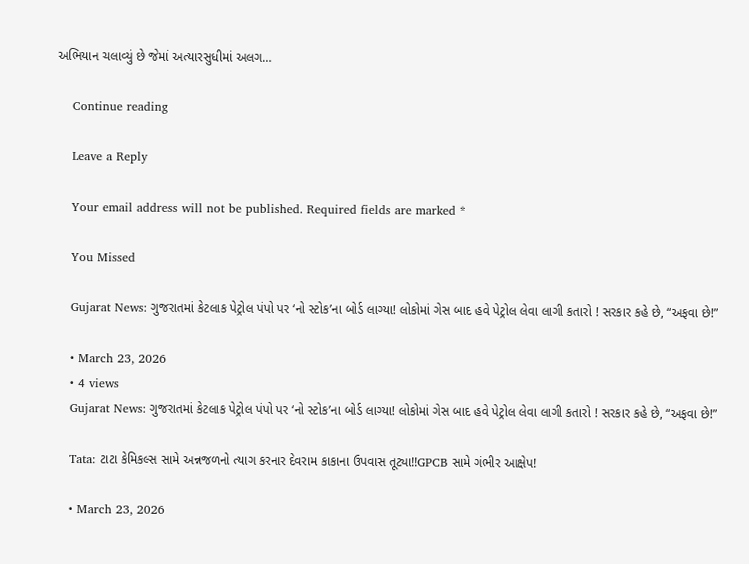અભિયાન ચલાવ્યું છે જેમાં અત્યારસુધીમાં અલગ…

    Continue reading

    Leave a Reply

    Your email address will not be published. Required fields are marked *

    You Missed

    Gujarat News: ગુજરાતમાં કેટલાક પેટ્રોલ પંપો પર ‘નો સ્ટોક’ના બોર્ડ લાગ્યા! લોકોમાં ગેસ બાદ હવે પેટ્રોલ લેવા લાગી કતારો ! સરકાર કહે છે, “અફવા છે!”

    • March 23, 2026
    • 4 views
    Gujarat News: ગુજરાતમાં કેટલાક પેટ્રોલ પંપો પર ‘નો સ્ટોક’ના બોર્ડ લાગ્યા! લોકોમાં ગેસ બાદ હવે પેટ્રોલ લેવા લાગી કતારો ! સરકાર કહે છે, “અફવા છે!”

    Tata: ટાટા કેમિકલ્સ સામે અન્નજળનો ત્યાગ કરનાર દેવરામ કાકાના ઉપવાસ તૂટ્યા!!GPCB સામે ગંભીર આક્ષેપ!

    • March 23, 2026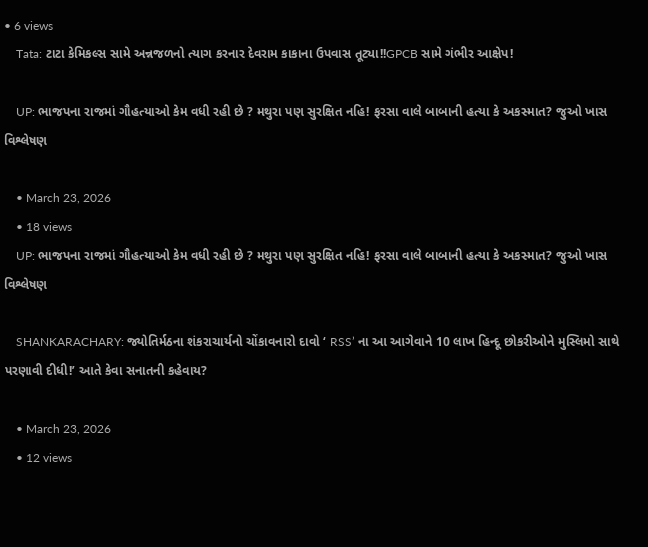• 6 views
    Tata: ટાટા કેમિકલ્સ સામે અન્નજળનો ત્યાગ કરનાર દેવરામ કાકાના ઉપવાસ તૂટ્યા!!GPCB સામે ગંભીર આક્ષેપ!

    UP: ભાજપના રાજમાં ગૌહત્યાઓ કેમ વધી રહી છે ? મથુરા પણ સુરક્ષિત નહિ! ફરસા વાલે બાબાની હત્યા કે અકસ્માત? જુઓ ખાસ વિશ્લેષણ

    • March 23, 2026
    • 18 views
    UP: ભાજપના રાજમાં ગૌહત્યાઓ કેમ વધી રહી છે ? મથુરા પણ સુરક્ષિત નહિ! ફરસા વાલે બાબાની હત્યા કે અકસ્માત? જુઓ ખાસ વિશ્લેષણ

    SHANKARACHARY: જ્યોતિર્મઠના શંકરાચાર્યનો ચોંકાવનારો દાવો ‘ RSS’ ના આ આગેવાને 10 લાખ હિન્દૂ છોકરીઓને મુસ્લિમો સાથે પરણાવી દીધી!’ આતે કેવા સનાતની કહેવાય?

    • March 23, 2026
    • 12 views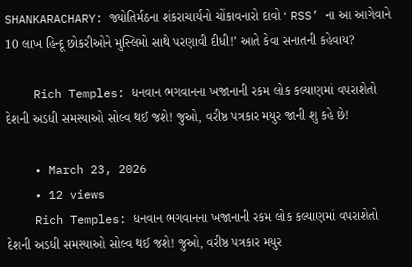SHANKARACHARY: જ્યોતિર્મઠના શંકરાચાર્યનો ચોંકાવનારો દાવો ‘ RSS’ ના આ આગેવાને 10 લાખ હિન્દૂ છોકરીઓને મુસ્લિમો સાથે પરણાવી દીધી!’ આતે કેવા સનાતની કહેવાય?

    Rich Temples: ધનવાન ભગવાનના ખજાનાની રકમ લોક કલ્યાણમાં વપરાશેતો દેશની અડધી સમસ્યાઓ સોલ્વ થઈ જશે! જુઓ, વરીષ્ઠ પત્રકાર મયુર જાની શુ કહે છે!

    • March 23, 2026
    • 12 views
    Rich Temples: ધનવાન ભગવાનના ખજાનાની રકમ લોક કલ્યાણમાં વપરાશેતો દેશની અડધી સમસ્યાઓ સોલ્વ થઈ જશે! જુઓ, વરીષ્ઠ પત્રકાર મયુર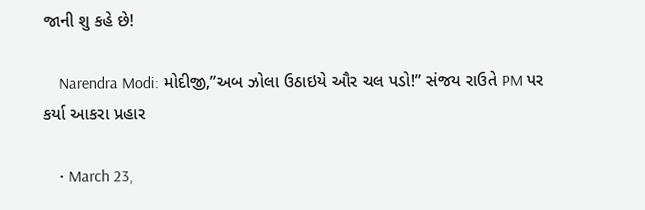જાની શુ કહે છે!

    Narendra Modi: મોદીજી,”અબ ઝોલા ઉઠાઇયે ઔર ચલ પડો!” સંજય રાઉતે PM પર કર્યા આકરા પ્રહાર

    • March 23,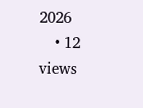2026
    • 12 views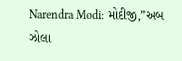Narendra Modi: મોદીજી,”અબ ઝોલા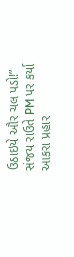ઉઠાઇયે ઔર ચલ પડો!” સંજય રાઉતે PM પર કર્યા આકરા પ્રહાર